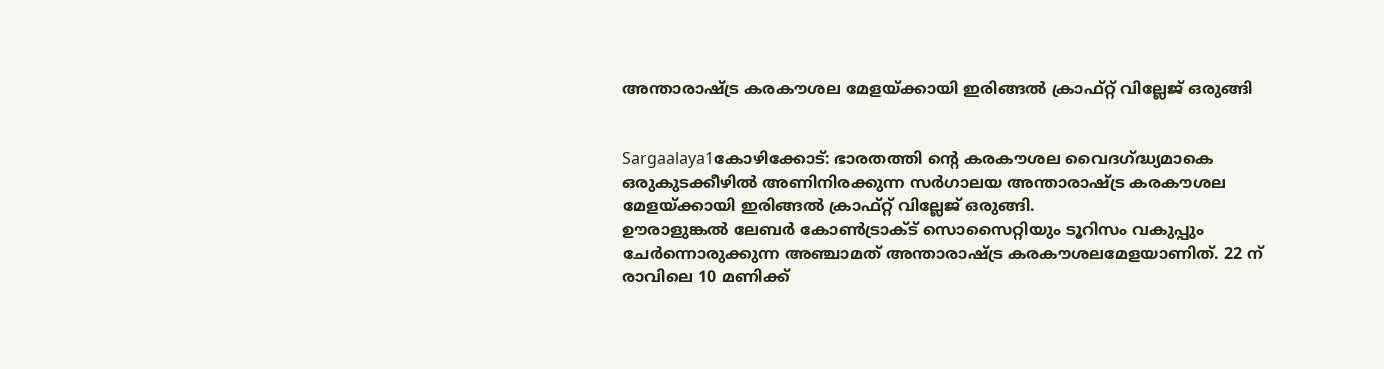അന്താരാഷ്ട്ര കരകൗശല മേളയ്ക്കായി ഇരിങ്ങല്‍ ക്രാഫ്റ്റ് വില്ലേജ് ഒരുങ്ങി


Sargaalaya1കോഴിക്കോട്: ഭാരതത്തി ന്റെ കരകൗശല വൈദഗ്ദ്ധ്യമാകെ ഒരുകുടക്കീഴില്‍ അണിനിരക്കുന്ന സര്‍ഗാലയ അന്താരാഷ്ട്ര കരകൗശല മേളയ്ക്കായി ഇരിങ്ങല്‍ ക്രാഫ്റ്റ് വില്ലേജ് ഒരുങ്ങി.
ഊരാളുങ്കല്‍ ലേബര്‍ കോണ്‍ട്രാക്ട് സൊസൈറ്റിയും ടൂറിസം വകുപ്പും ചേര്‍ന്നൊരുക്കുന്ന അഞ്ചാമത് അന്താരാഷ്ട്ര കരകൗശലമേളയാണിത്. 22 ന് രാവിലെ 10 മണിക്ക്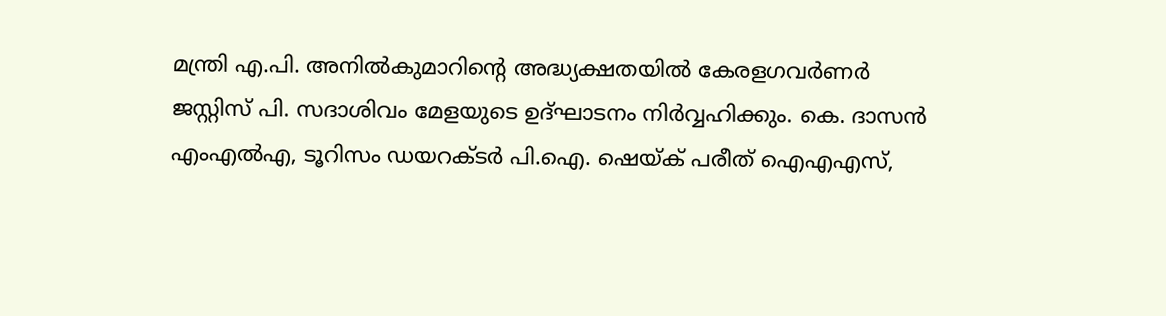മന്ത്രി എ.പി. അനില്‍കുമാറിന്റെ അദ്ധ്യക്ഷതയില്‍ കേരളഗവര്‍ണര്‍ ജസ്റ്റിസ് പി. സദാശിവം മേളയുടെ ഉദ്ഘാടനം നിര്‍വ്വഹിക്കും. കെ. ദാസന്‍ എംഎല്‍എ, ടൂറിസം ഡയറക്ടര്‍ പി.ഐ. ഷെയ്ക് പരീത് ഐഎഎസ്,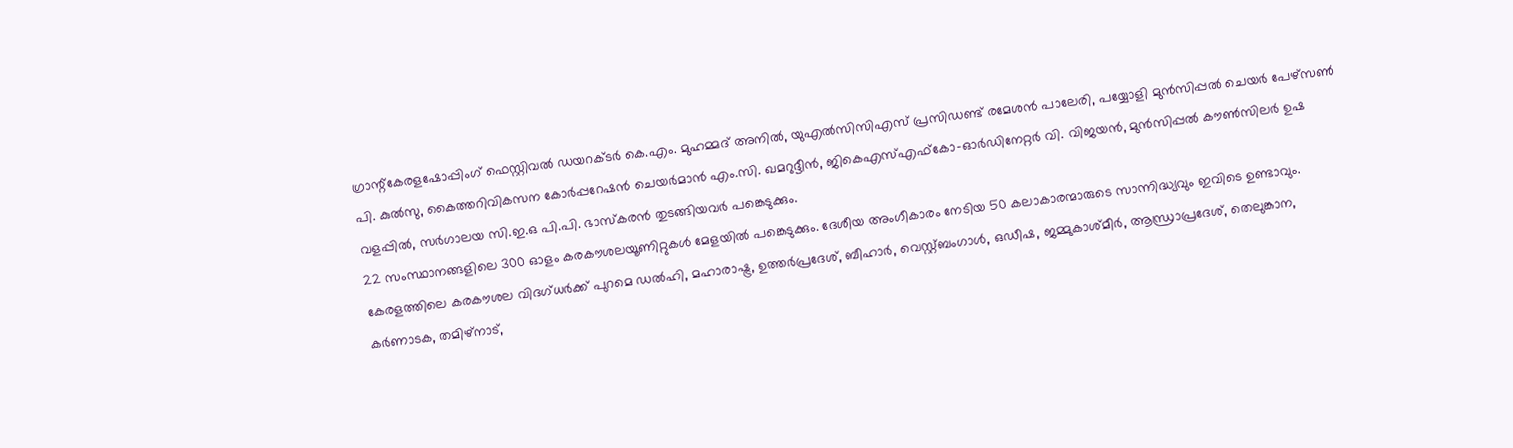ഗ്രാന്റ്‌കേരളഷോപ്പിംഗ് ഫെസ്റ്റിവല്‍ ഡയറക്ടര്‍ കെ.എം. മുഹമ്മദ് അനില്‍, യുഎല്‍സിസിഎസ് പ്രസിഡണ്ട് രമേശന്‍ പാലേരി, പയ്യോളി മുന്‍സിപ്പല്‍ ചെയര്‍ പേഴ്‌സണ്‍ പി. കുല്‍സു, കൈത്തറിവികസന കോര്‍പ്പറേഷന്‍ ചെയര്‍മാന്‍ എം.സി. ഖമറുദ്ദീന്‍, ജികെഎസ്എഫ്‌കോ-ഓര്‍ഡിനേറ്റര്‍ വി. വിജയന്‍, മുന്‍സിപ്പല്‍ കൗണ്‍സിലര്‍ ഉഷ വളപ്പില്‍, സര്‍ഗാലയ സി.ഇ.ഒ പി.പി. ഭാസ്‌കരന്‍ തുടങ്ങിയവര്‍ പങ്കെടുക്കും.
22 സംസ്ഥാനങ്ങളിലെ 300 ഓളം കരകൗശലയൂണിറ്റുകള്‍ മേളയില്‍ പങ്കെടുക്കും. ദേശീയ അംഗീകാരം നേടിയ 50 കലാകാരന്മാരുടെ സാന്നിദ്ധ്യവും ഇവിടെ ഉണ്ടാവും. കേരളത്തിലെ കരകൗശല വിദഗ്ധര്‍ക്ക് പുറമെ ഡല്‍ഹി, മഹാരാഷ്ട്ര, ഉത്തര്‍പ്രദേശ്, ബീഹാര്‍, വെസ്റ്റ്ബംഗാള്‍, ഒഡീഷ, ജമ്മുകാശ്മീര്‍, ആന്ധ്രാപ്രദേശ്, തെലുങ്കാന, കര്‍ണാടക, തമിഴ്‌നാട്,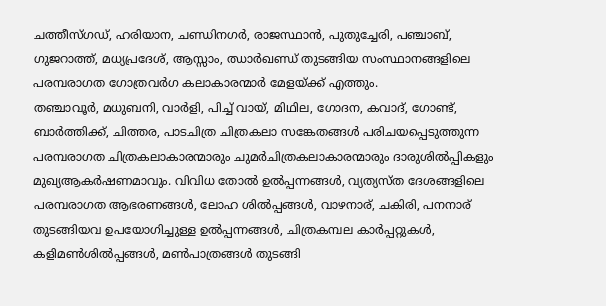ചത്തീസ്ഗഡ്, ഹരിയാന, ചണ്ഡിനഗര്‍, രാജസ്ഥാന്‍, പുതുച്ചേരി, പഞ്ചാബ്, ഗുജറാത്ത്, മധ്യപ്രദേശ്, ആസ്സാം, ഝാര്‍ഖണ്ഡ് തുടങ്ങിയ സംസ്ഥാനങ്ങളിലെ പരമ്പരാഗത ഗോത്രവര്‍ഗ കലാകാരന്മാര്‍ മേളയ്ക്ക് എത്തും.
തഞ്ചാവൂര്‍, മധുബനി, വാര്‍ളി, പിച്ച് വായ്, മിഥില, ഗോദന, കവാദ്, ഗോണ്ട്, ബാര്‍ത്തിക്ക്, ചിത്തര, പാടചിത്ര ചിത്രകലാ സങ്കേതങ്ങള്‍ പരിചയപ്പെടുത്തുന്ന പരമ്പരാഗത ചിത്രകലാകാരന്മാരും ചുമര്‍ചിത്രകലാകാരന്മാരും ദാരുശില്‍പ്പികളും മുഖ്യആകര്‍ഷണമാവും. വിവിധ തോല്‍ ഉല്‍പ്പന്നങ്ങള്‍, വ്യത്യസ്ത ദേശങ്ങളിലെ പരമ്പരാഗത ആഭരണങ്ങള്‍, ലോഹ ശില്‍പ്പങ്ങള്‍, വാഴനാര്, ചകിരി, പനനാര് തുടങ്ങിയവ ഉപയോഗിച്ചുള്ള ഉല്‍പ്പന്നങ്ങള്‍, ചിത്രകമ്പല കാര്‍പ്പറ്റുകള്‍, കളിമണ്‍ശില്‍പ്പങ്ങള്‍, മണ്‍പാത്രങ്ങള്‍ തുടങ്ങി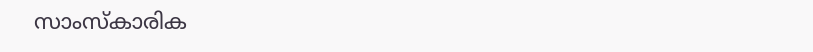സാംസ്‌കാരിക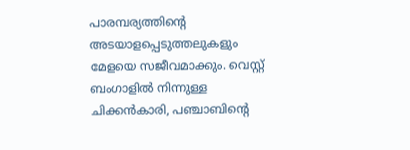പാരമ്പര്യത്തിന്റെ അടയാളപ്പെടുത്തലുകളും മേളയെ സജീവമാക്കും. വെസ്റ്റ് ബംഗാളില്‍ നിന്നുള്ള ചിക്കന്‍കാരി, പഞ്ചാബിന്റെ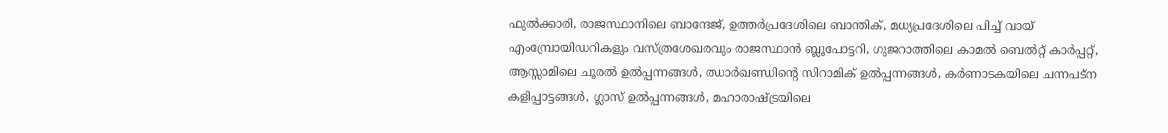ഫുല്‍ക്കാരി, രാജസ്ഥാനിലെ ബാന്ദേജ്, ഉത്തര്‍പ്രദേശിലെ ബാന്തിക്, മധ്യപ്രദേശിലെ പിച്ച് വായ് എംമ്പ്രോയിഡറികളും വസ്ത്രശേഖരവും രാജസ്ഥാന്‍ ബ്ലൂപോട്ടറി, ഗുജറാത്തിലെ കാമല്‍ ബെല്‍റ്റ് കാര്‍പ്പറ്റ്, ആസ്സാമിലെ ചൂരല്‍ ഉല്‍പ്പന്നങ്ങള്‍, ഝാര്‍ഖണ്ഡിന്റെ സിറാമിക് ഉല്‍പ്പന്നങ്ങള്‍, കര്‍ണാടകയിലെ ചന്നപട്‌ന കളിപ്പാട്ടങ്ങള്‍, ഗ്ലാസ് ഉല്‍പ്പന്നങ്ങള്‍, മഹാരാഷ്ട്രയിലെ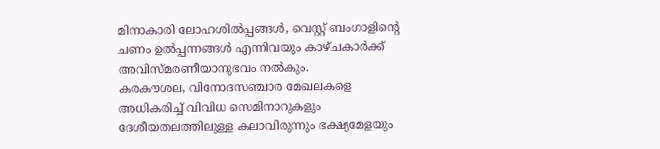മിനാകാരി ലോഹശില്‍പ്പങ്ങള്‍, വെസ്റ്റ് ബംഗാളിന്റെ ചണം ഉല്‍പ്പന്നങ്ങള്‍ എന്നിവയും കാഴ്ചകാര്‍ക്ക് അവിസ്മരണീയാനുഭവം നല്‍കും.
കരകൗശല, വിനോദസഞ്ചാര മേഖലകളെ അധികരിച്ച് വിവിധ സെമിനാറുകളും ദേശീയതലത്തിലുള്ള കലാവിരുന്നും ഭക്ഷ്യമേളയും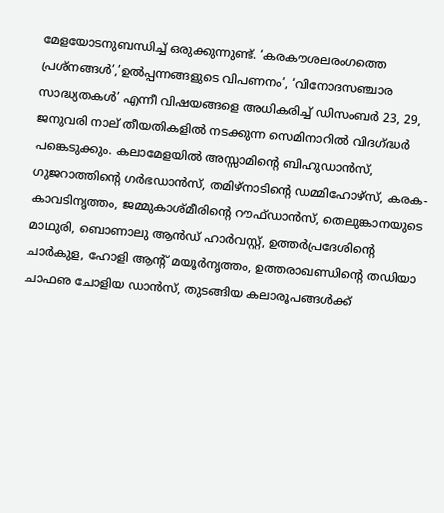മേളയോടനുബന്ധിച്ച് ഒരുക്കുന്നുണ്ട്. ‘കരകൗശലരംഗത്തെ പ്രശ്‌നങ്ങള്‍’,’ഉല്‍പ്പന്നങ്ങളുടെ വിപണനം’, ‘വിനോദസഞ്ചാര സാദ്ധ്യതകള്‍’ എന്നീ വിഷയങ്ങളെ അധികരിച്ച് ഡിസംബര്‍ 23, 29, ജനുവരി നാല് തീയതികളില്‍ നടക്കുന്ന സെമിനാറില്‍ വിദഗ്ദ്ധര്‍ പങ്കെടുക്കും. കലാമേളയില്‍ അസ്സാമിന്റെ ബിഹുഡാന്‍സ്, ഗുജറാത്തിന്റെ ഗര്‍ഭഡാന്‍സ്, തമിഴ്‌നാടിന്റെ ഡമ്മിഹോഴ്‌സ്, കരക-കാവടിനൃത്തം, ജമ്മുകാശ്മീരിന്റെ റൗഫ്ഡാന്‍സ്, തെലുങ്കാനയുടെ മാഥുരി, ബൊണാലു ആന്‍ഡ് ഹാര്‍വസ്റ്റ്, ഉത്തര്‍പ്രദേശിന്റെ ചാര്‍കുള, ഹോളി ആന്റ് മയൂര്‍നൃത്തം, ഉത്തരാഖണ്ഡിന്റെ തഡിയാ ചാഫഌ ചോളിയ ഡാന്‍സ്, തുടങ്ങിയ കലാരൂപങ്ങള്‍ക്ക്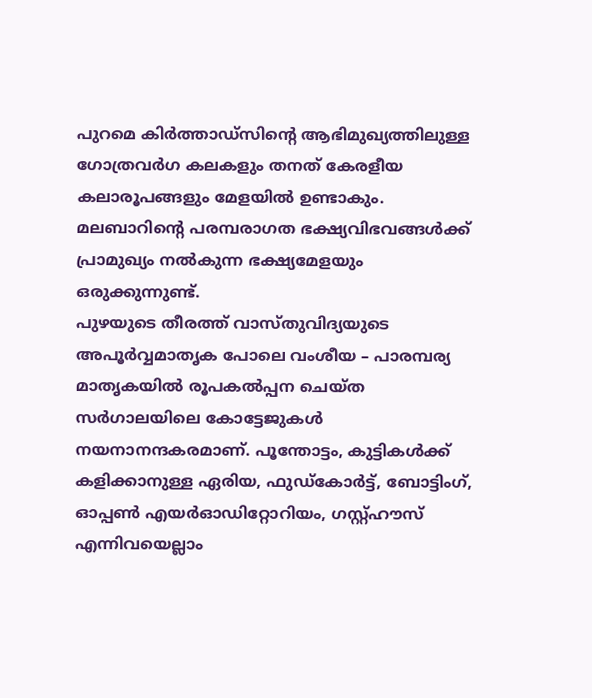പുറമെ കിര്‍ത്താഡ്‌സിന്റെ ആഭിമുഖ്യത്തിലുള്ള ഗോത്രവര്‍ഗ കലകളും തനത് കേരളീയ കലാരൂപങ്ങളും മേളയില്‍ ഉണ്ടാകും. മലബാറിന്റെ പരമ്പരാഗത ഭക്ഷ്യവിഭവങ്ങള്‍ക്ക് പ്രാമുഖ്യം നല്‍കുന്ന ഭക്ഷ്യമേളയും ഒരുക്കുന്നുണ്ട്.
പുഴയുടെ തീരത്ത് വാസ്തുവിദ്യയുടെ അപൂര്‍വ്വമാതൃക പോലെ വംശീയ – പാരമ്പര്യ മാതൃകയില്‍ രൂപകല്‍പ്പന ചെയ്ത സര്‍ഗാലയിലെ കോട്ടേജുകള്‍ നയനാനന്ദകരമാണ്. പൂന്തോട്ടം, കുട്ടികള്‍ക്ക് കളിക്കാനുള്ള ഏരിയ, ഫുഡ്‌കോര്‍ട്ട്, ബോട്ടിംഗ്, ഓപ്പണ്‍ എയര്‍ഓഡിറ്റോറിയം, ഗസ്റ്റ്ഹൗസ് എന്നിവയെല്ലാം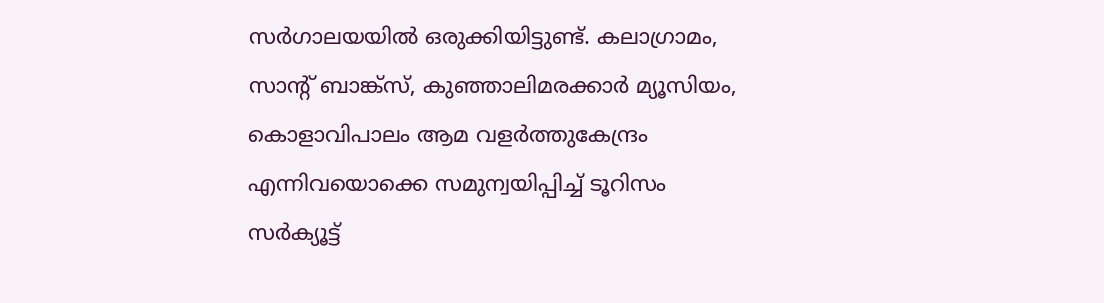സര്‍ഗാലയയില്‍ ഒരുക്കിയിട്ടുണ്ട്. കലാഗ്രാമം, സാന്റ് ബാങ്ക്‌സ്, കുഞ്ഞാലിമരക്കാര്‍ മ്യൂസിയം, കൊളാവിപാലം ആമ വളര്‍ത്തുകേന്ദ്രം എന്നിവയൊക്കെ സമുന്വയിപ്പിച്ച് ടൂറിസം സര്‍ക്യൂട്ട്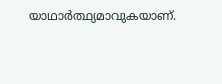യാഥാര്‍ത്ഥ്യമാവുകയാണ്.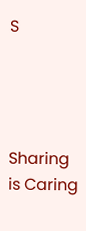S




Sharing is Caring